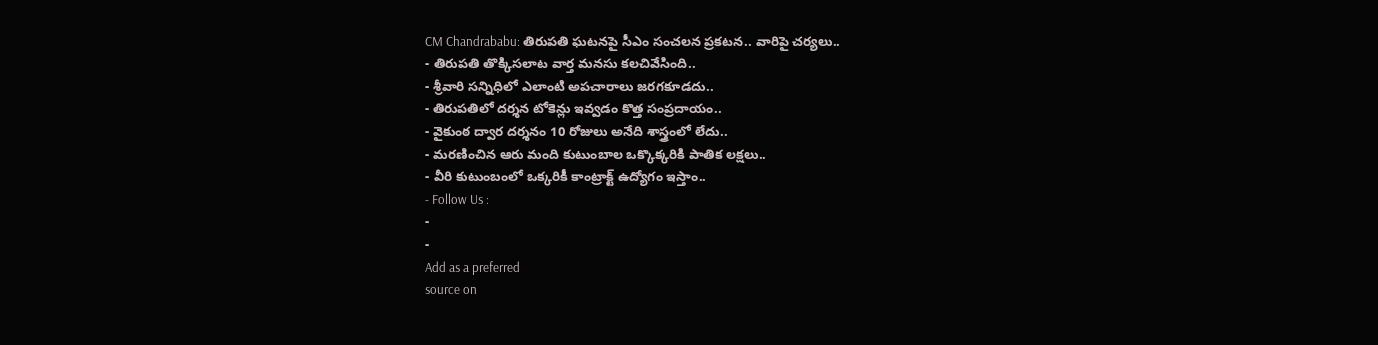CM Chandrababu: తిరుపతి ఘటనపై సీఎం సంచలన ప్రకటన.. వారిపై చర్యలు..
- తిరుపతి తొక్కిసలాట వార్త మనసు కలచివేసింది..
- శ్రీవారి సన్నిధిలో ఎలాంటి అపచారాలు జరగకూడదు..
- తిరుపతిలో దర్శన టోకెన్లు ఇవ్వడం కొత్త సంప్రదాయం..
- వైకుంఠ ద్వార దర్శనం 10 రోజులు అనేది శాస్త్రంలో లేదు..
- మరణించిన ఆరు మంది కుటుంబాల ఒక్కొక్కరికి పాతిక లక్షలు..
- వీరి కుటుంబంలో ఒక్కరికీ కాంట్రాక్ట్ ఉద్యోగం ఇస్తాం..
- Follow Us :
-
-
Add as a preferred
source on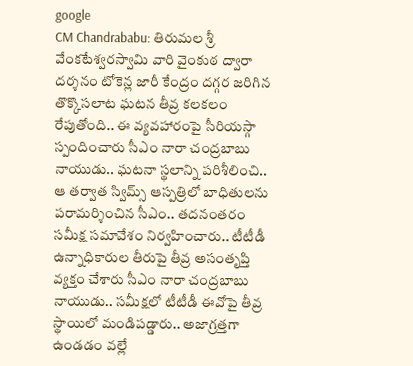google
CM Chandrababu: తిరుమల శ్రీ వేంకటేశ్వరస్వామి వారి వైంకుఠ ద్వారా దర్శనం టోకెన్ల జారీ కేంద్రం దగ్గర జరిగిన తొక్కొసలాట ఘటన తీవ్ర కలకలం రేపుతోంది.. ఈ వ్యవహారంపై సీరియస్గా స్పందించారు సీఎం నారా చంద్రబాబు నాయుడు.. ఘటనా స్థలాన్ని పరిశీలించి.. ఆ తర్వాత స్విమ్స్ ఆస్పత్రిలో బాధితులను పరామర్శించిన సీఎం.. తదనంతరం సమీక్ష సమావేశం నిర్వహించారు.. టీటీడీ ఉన్నాధికారుల తీరుపై తీవ్ర అసంతృప్తి వ్యక్తం చేశారు సీఎం నారా చంద్రబాబు నాయుడు.. సమీక్షలో టీటీడీ ఈవోపై తీవ్ర స్థాయిలో మండిపడ్డారు.. అజాగ్రత్తగా ఉండడం వల్లే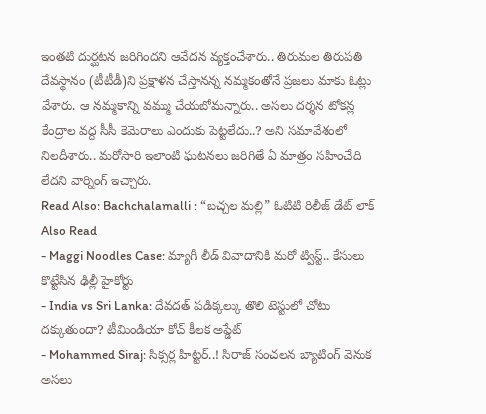ఇంతటి దుర్ఘటన జరిగిందని ఆవేదన వ్యక్తంచేశారు.. తిరుమల తిరుపతి దేవస్థానం (టీటీడీ)ని ప్రక్షాళన చేస్తానన్న నమ్మకంతోనే ప్రజలు మాకు ఓట్లు వేశారు. ఆ నమ్మకాన్ని వమ్ము చేయబోమన్నారు.. అసలు దర్శన టోకన్ల కేంద్రాల వద్ద సీసీ కెమెరాలు ఎందుకు పెట్టలేదు..? అని సమావేశంలో నిలదీశారు.. మరోసారి ఇలాంటి ఘటనలు జరిగితే ఏ మాత్రం సహించేది లేదని వార్నింగ్ ఇచ్చారు.
Read Also: Bachchalamalli : “బచ్చల మల్లి” ఓటిటి రిలీజ్ డేట్ లాక్
Also Read
- Maggi Noodles Case: మ్యాగీ లీడ్ వివాదానికి మరో ట్విస్ట్.. కేసులు కొట్టేసిన ఢిల్లీ హైకోర్టు
- India vs Sri Lanka: దేవదత్ పడిక్కల్కు తొలి టెస్టులో చోటు దక్కుతుందా? టీమిండియా కోచ్ కీలక అప్డేట్
- Mohammed Siraj: సిక్సర్ల హిట్టర్..! సిరాజ్ సంచలన బ్యాటింగ్ వెనుక అసలు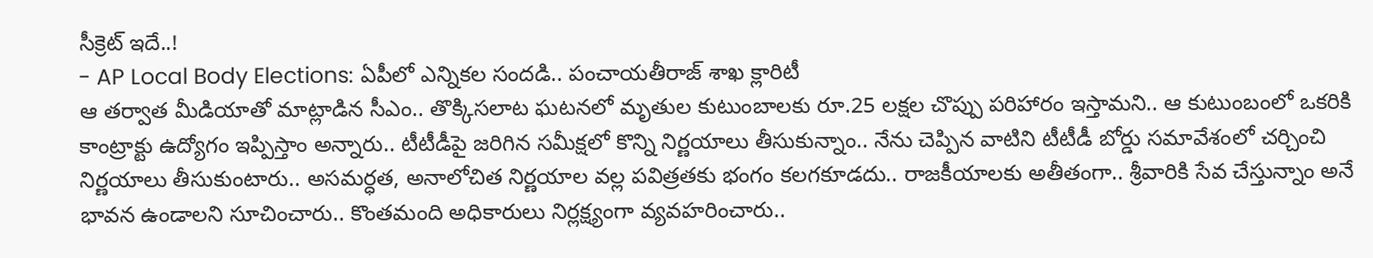సీక్రెట్ ఇదే..!
- AP Local Body Elections: ఏపీలో ఎన్నికల సందడి.. పంచాయతీరాజ్ శాఖ క్లారిటీ
ఆ తర్వాత మీడియాతో మాట్లాడిన సీఎం.. తొక్కిసలాట ఘటనలో మృతుల కుటుంబాలకు రూ.25 లక్షల చొప్పు పరిహారం ఇస్తామని.. ఆ కుటుంబంలో ఒకరికి కాంట్రాక్టు ఉద్యోగం ఇప్పిస్తాం అన్నారు.. టీటీడీపై జరిగిన సమీక్షలో కొన్ని నిర్ణయాలు తీసుకున్నాం.. నేను చెప్పిన వాటిని టీటీడీ బోర్డు సమావేశంలో చర్చించి నిర్ణయాలు తీసుకుంటారు.. అసమర్ధత, అనాలోచిత నిర్ణయాల వల్ల పవిత్రతకు భంగం కలగకూడదు.. రాజకీయాలకు అతీతంగా.. శ్రీవారికి సేవ చేస్తున్నాం అనే భావన ఉండాలని సూచించారు.. కొంతమంది అధికారులు నిర్లక్ష్యంగా వ్యవహరించారు..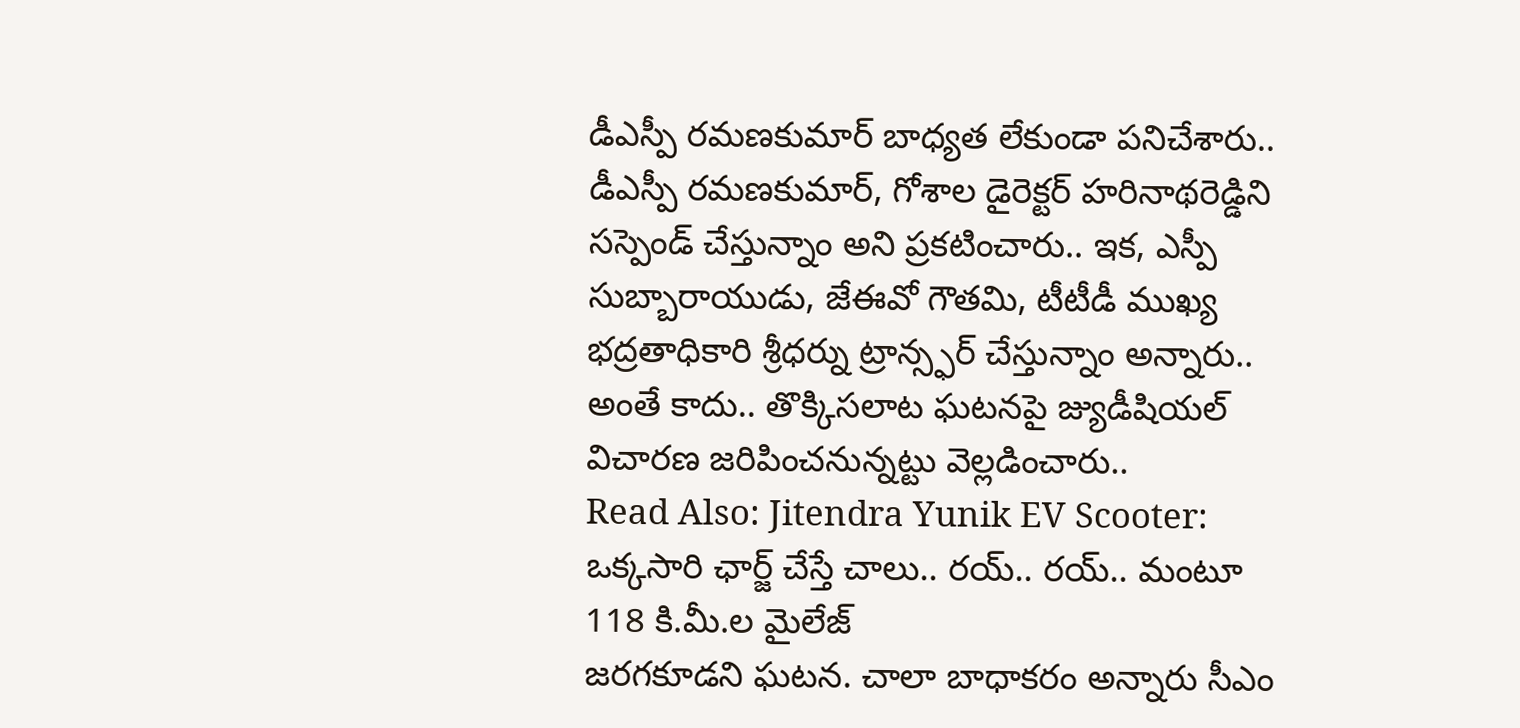డీఎస్పీ రమణకుమార్ బాధ్యత లేకుండా పనిచేశారు.. డీఎస్పీ రమణకుమార్, గోశాల డైరెక్టర్ హరినాథరెడ్డిని సస్పెండ్ చేస్తున్నాం అని ప్రకటించారు.. ఇక, ఎస్పీ సుబ్బారాయుడు, జేఈవో గౌతమి, టీటీడీ ముఖ్య భద్రతాధికారి శ్రీధర్ను ట్రాన్స్ఫర్ చేస్తున్నాం అన్నారు.. అంతే కాదు.. తొక్కిసలాట ఘటనపై జ్యుడీషియల్ విచారణ జరిపించనున్నట్టు వెల్లడించారు..
Read Also: Jitendra Yunik EV Scooter: ఒక్కసారి ఛార్జ్ చేస్తే చాలు.. రయ్.. రయ్.. మంటూ 118 కి.మీ.ల మైలేజ్
జరగకూడని ఘటన. చాలా బాధాకరం అన్నారు సీఎం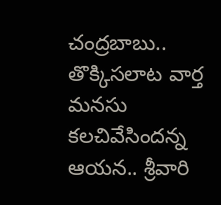చంద్రబాబు.. తొక్కిసలాట వార్త మనసు కలచివేసిందన్న ఆయన.. శ్రీవారి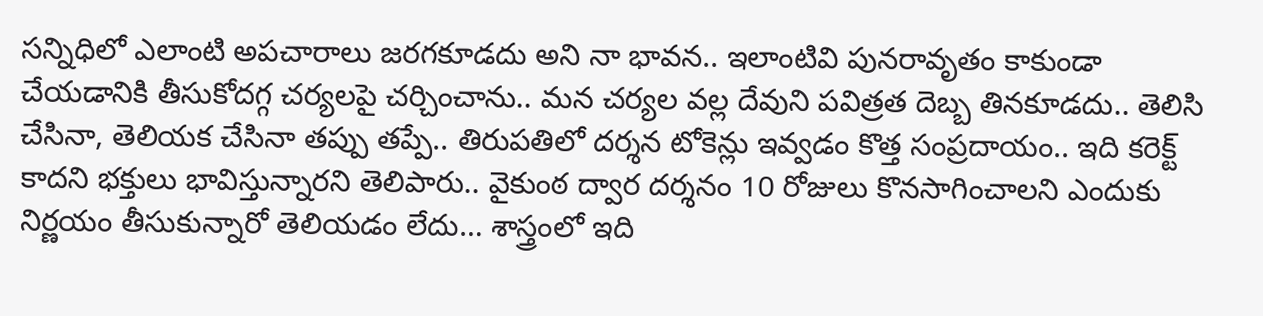సన్నిధిలో ఎలాంటి అపచారాలు జరగకూడదు అని నా భావన.. ఇలాంటివి పునరావృతం కాకుండా చేయడానికి తీసుకోదగ్గ చర్యలపై చర్చించాను.. మన చర్యల వల్ల దేవుని పవిత్రత దెబ్బ తినకూడదు.. తెలిసి చేసినా, తెలియక చేసినా తప్పు తప్పే.. తిరుపతిలో దర్శన టోకెన్లు ఇవ్వడం కొత్త సంప్రదాయం.. ఇది కరెక్ట్ కాదని భక్తులు భావిస్తున్నారని తెలిపారు.. వైకుంఠ ద్వార దర్శనం 10 రోజులు కొనసాగించాలని ఎందుకు నిర్ణయం తీసుకున్నారో తెలియడం లేదు… శాస్త్రంలో ఇది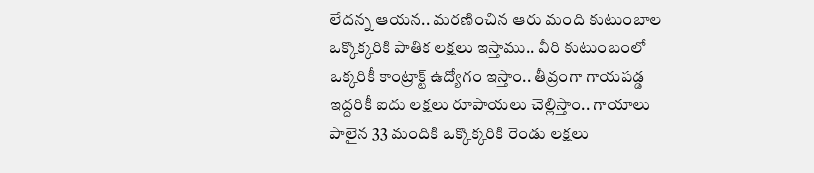లేదన్న ఆయన.. మరణించిన ఆరు మంది కుటుంబాల ఒక్కొక్కరికి పాతిక లక్షలు ఇస్తాము.. వీరి కుటుంబంలో ఒక్కరికీ కాంట్రాక్ట్ ఉద్యోగం ఇస్తాం.. తీవ్రంగా గాయపడ్డ ఇద్దరికీ ఐదు లక్షలు రూపాయలు చెల్లిస్తాం.. గాయాలు పాలైన 33 మందికి ఒక్కొక్కరికి రెండు లక్షలు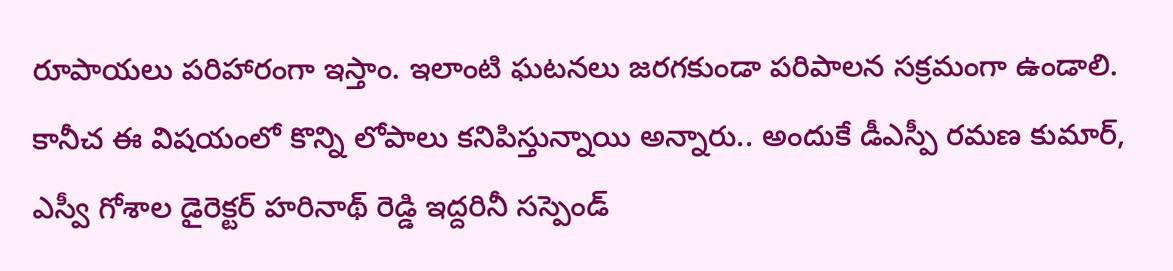రూపాయలు పరిహారంగా ఇస్తాం. ఇలాంటి ఘటనలు జరగకుండా పరిపాలన సక్రమంగా ఉండాలి. కానీచ ఈ విషయంలో కొన్ని లోపాలు కనిపిస్తున్నాయి అన్నారు.. అందుకే డీఎస్పీ రమణ కుమార్, ఎస్వీ గోశాల డైరెక్టర్ హరినాథ్ రెడ్డి ఇద్దరినీ సస్పెండ్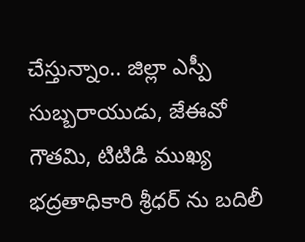చేస్తున్నాం.. జిల్లా ఎస్పీ సుబ్బరాయుడు, జేఈవో గౌతమి, టిటిడి ముఖ్య భద్రతాధికారి శ్రీధర్ ను బదిలీ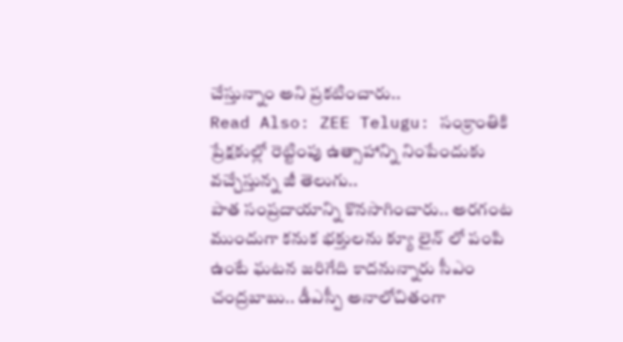చేస్తున్నాం అని ప్రకటించారు..
Read Also: ZEE Telugu: సంక్రాంతికి ప్రేక్షకుల్లో రెట్టింపు ఉత్సాహాన్ని నింపేందుకు వచ్చేస్తున్న జీ తెలుగు..
పాత సంప్రదాయాన్ని కొనసాగించారు.. అరగంట ముందుగా కనుక భక్తులను క్యూ లైన్ లో పంపి ఉంటే ఘటన జరిగేది కాదనున్నారు సీఎం చంద్రబాబు.. డీఎస్పీ అనాలోచితంగా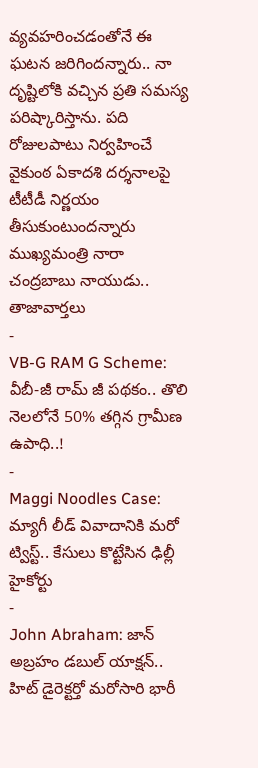వ్యవహరించడంతోనే ఈ ఘటన జరిగిందన్నారు.. నా దృష్టిలోకి వచ్చిన ప్రతి సమస్య పరిష్కారిస్తాను. పది రోజులపాటు నిర్వహించే వైకుంఠ ఏకాదశి దర్శనాలపై టీటీడీ నిర్ణయం తీసుకుంటుందన్నారు ముఖ్యమంత్రి నారా చంద్రబాబు నాయుడు..
తాజావార్తలు
-
VB-G RAM G Scheme: వీబీ-జీ రామ్ జీ పథకం.. తొలి నెలలోనే 50% తగ్గిన గ్రామీణ ఉపాధి..!
-
Maggi Noodles Case: మ్యాగీ లీడ్ వివాదానికి మరో ట్విస్ట్.. కేసులు కొట్టేసిన ఢిల్లీ హైకోర్టు
-
John Abraham: జాన్ అబ్రహం డబుల్ యాక్షన్.. హిట్ డైరెక్టర్తో మరోసారి భారీ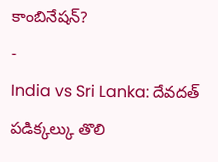కాంబినేషన్?
-
India vs Sri Lanka: దేవదత్ పడిక్కల్కు తొలి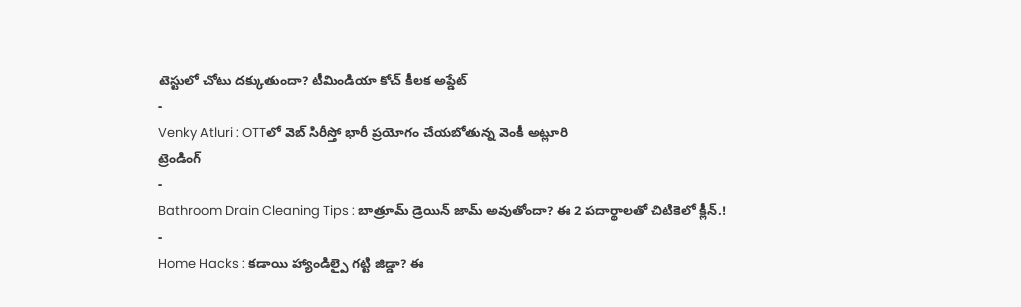టెస్టులో చోటు దక్కుతుందా? టీమిండియా కోచ్ కీలక అప్డేట్
-
Venky Atluri : OTTలో వెబ్ సిరీస్తో భారీ ప్రయోగం చేయబోతున్న వెంకీ అట్లూరి
ట్రెండింగ్
-
Bathroom Drain Cleaning Tips : బాత్రూమ్ డ్రెయిన్ జామ్ అవుతోందా? ఈ 2 పదార్థాలతో చిటికెలో క్లీన్.!
-
Home Hacks : కడాయి హ్యాండిల్పై గట్టి జిడ్డా? ఈ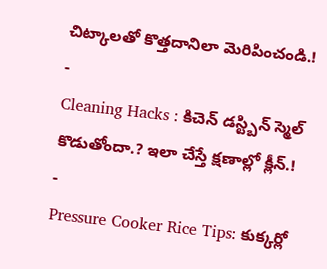చిట్కాలతో కొత్తదానిలా మెరిపించండి.!
-
Cleaning Hacks : కిచెన్ డస్ట్బిన్ స్మెల్ కొడుతోందా.? ఇలా చేస్తే క్షణాల్లో క్లీన్.!
-
Pressure Cooker Rice Tips: కుక్కర్లో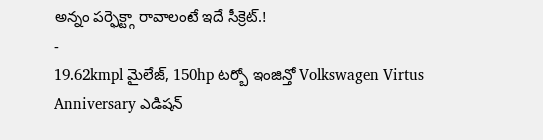అన్నం పర్ఫెక్ట్గా రావాలంటే ఇదే సీక్రెట్.!
-
19.62kmpl మైలేజ్, 150hp టర్బో ఇంజిన్తో Volkswagen Virtus Anniversary ఎడిషన్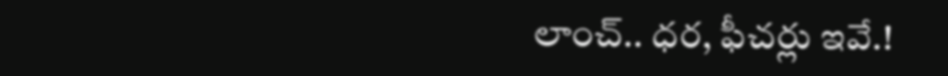లాంచ్.. ధర, ఫీచర్లు ఇవే.!